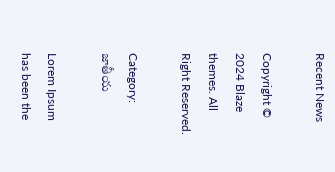Recent News

Copyright © 2024 Blaze themes. All Right Reserved.

Category: జాతీయ

Lorem Ipsum has been the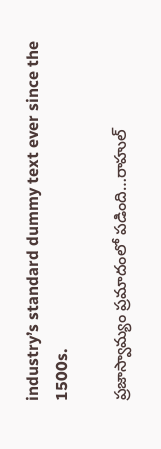industry’s standard dummy text ever since the 1500s.

ప్రజాస్వామ్యం ప్రమాదంలో పడింది…రాహుల్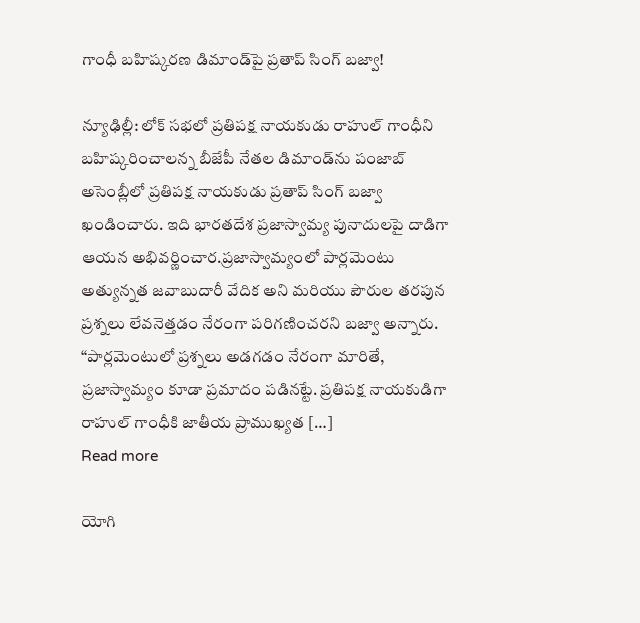గాంధీ బహిష్కరణ డిమాండ్‌పై ప్రతాప్ సింగ్ బజ్వా!

న్యూఢిల్లీ: లోక్ సభలో ప్రతిపక్ష నాయకుడు రాహుల్ గాంధీని బహిష్కరించాలన్న బీజేపీ నేతల డిమాండ్‌ను పంజాబ్ అసెంబ్లీలో ప్రతిపక్ష నాయకుడు ప్రతాప్ సింగ్ బజ్వా ఖండించారు. ఇది భారతదేశ ప్రజాస్వామ్య పునాదులపై దాడిగా ఆయన అభివర్ణించార.ప్రజాస్వామ్యంలో పార్లమెంటు అత్యున్నత జవాబుదారీ వేదిక అని మరియు పౌరుల తరపున ప్రశ్నలు లేవనెత్తడం నేరంగా పరిగణించరని బజ్వా అన్నారు. “పార్లమెంటులో ప్రశ్నలు అడగడం నేరంగా మారితే, ప్రజాస్వామ్యం కూడా ప్రమాదం పడినట్టే. ప్రతిపక్ష నాయకుడిగా రాహుల్ గాంధీకి జాతీయ ప్రాముఖ్యత […]
Read more

యోగి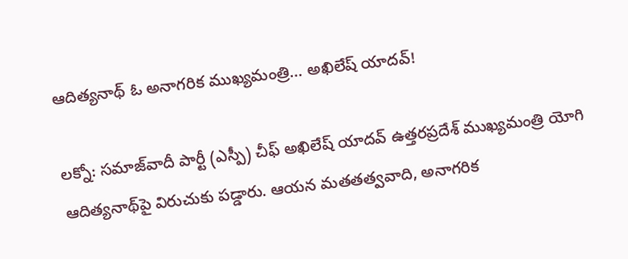ఆదిత్యనాథ్‌ ఓ అనాగరిక ముఖ్యమంత్రి… అఖిలేష్ యాదవ్!

లక్నో: సమాజ్‌వాదీ పార్టీ (ఎస్పీ) చీఫ్ అఖిలేష్ యాదవ్ ఉత్తరప్రదేశ్ ముఖ్యమంత్రి యోగి ఆదిత్యనాథ్‌పై విరుచుకు పడ్డారు. ఆయన మతతత్వవాది, అనాగరిక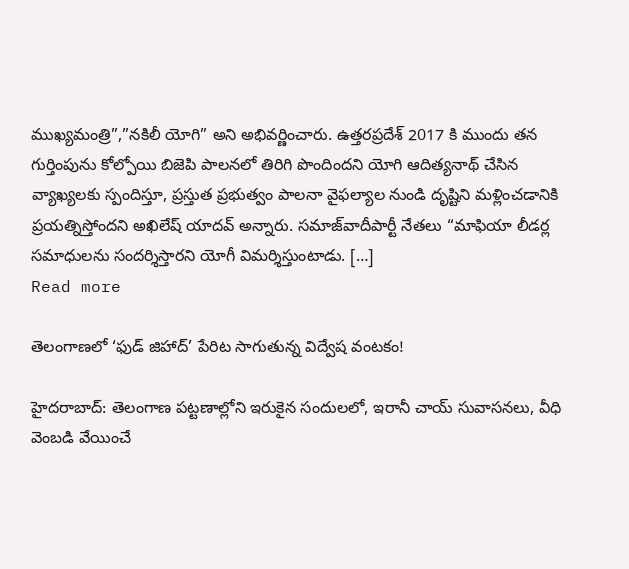ముఖ్యమంత్రి”,”నకిలీ యోగి” అని అభివర్ణించారు. ఉత్తరప్రదేశ్ 2017 కి ముందు తన గుర్తింపును కోల్పోయి బిజెపి పాలనలో తిరిగి పొందిందని యోగి ఆదిత్యనాథ్ చేసిన వ్యాఖ్యలకు స్పందిస్తూ, ప్రస్తుత ప్రభుత్వం పాలనా వైఫల్యాల నుండి దృష్టిని మళ్లించడానికి ప్రయత్నిస్తోందని అఖిలేష్‌ యాదవ్ అన్నారు. సమాజ్‌వాదీపార్టీ నేతలు “మాఫియా లీడర్ల సమాధులను సందర్శిస్తారని యోగీ విమర్శిస్తుంటాడు. […]
Read more

తెలంగాణలో ‘ఫుడ్ జిహాద్’ పేరిట సాగుతున్న విద్వేష వంటకం!

హైదరాబాద్: తెలంగాణ పట్టణాల్లోని ఇరుకైన సందులలో, ఇరానీ చాయ్ సువాసనలు, వీధి వెంబడి వేయించే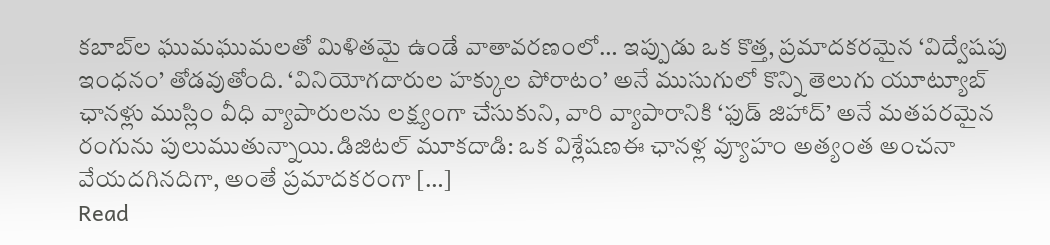కబాబ్‌ల ఘుమఘుమలతో మిళితమై ఉండే వాతావరణంలో… ఇప్పుడు ఒక కొత్త, ప్రమాదకరమైన ‘విద్వేషపు ఇంధనం’ తోడవుతోంది. ‘వినియోగదారుల హక్కుల పోరాటం’ అనే ముసుగులో కొన్ని తెలుగు యూట్యూబ్ ఛానళ్లు ముస్లిం వీధి వ్యాపారులను లక్ష్యంగా చేసుకుని, వారి వ్యాపారానికి ‘ఫుడ్ జిహాద్’ అనే మతపరమైన రంగును పులుముతున్నాయి.డిజిటల్ మూకదాడి: ఒక విశ్లేషణఈ ఛానళ్ల వ్యూహం అత్యంత అంచనా వేయదగినదిగా, అంతే ప్రమాదకరంగా […]
Read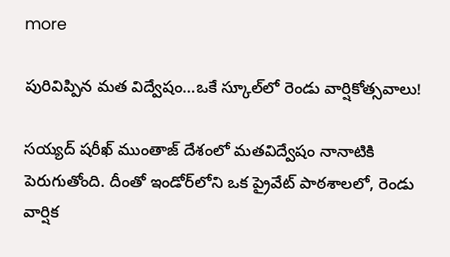more

పురివిప్పిన మత విద్వేషం…ఒకే స్కూల్‌లో రెండు వార్షికోత్సవాలు!

సయ్యద్ షరీఖ్ ముంతాజ్ దేశంలో మతవిద్వేషం నానాటికి పెరుగుతోంది. దీంతో ఇండోర్‌లోని ఒక ప్రైవేట్ పాఠశాలలో, రెండు వార్షిక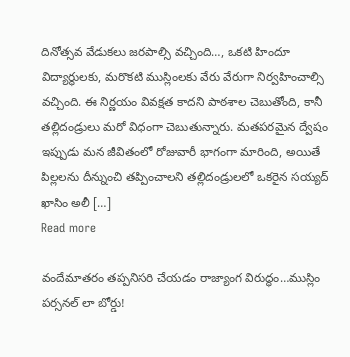దినోత్సవ వేడుకలు జరపాల్సి వచ్చింది…, ఒకటి హిందూ విద్యార్థులకు, మరొకటి ముస్లింలకు వేరు వేరుగా నిర్వహించాల్సి వచ్చింది. ఈ నిర్ణయం వివక్షత కాదని పాఠశాల చెబుతోంది, కానీ తల్లిదండ్రులు మరో విధంగా చెబుతున్నారు. మతపరమైన ద్వేషం ఇప్పుడు మన జీవితంలో రోజువారీ భాగంగా మారింది, అయితే పిల్లలను దీన్నుంచి తప్పించాలని తల్లిదండ్రులలో ఒకరైన సయ్యద్ ఖాసిం అలీ […]
Read more

వందేమాతరం తప్పనిసరి చేయడం రాజ్యాంగ విరుద్ధం…ముస్లిం పర్సనల్‌ లా బోర్డు!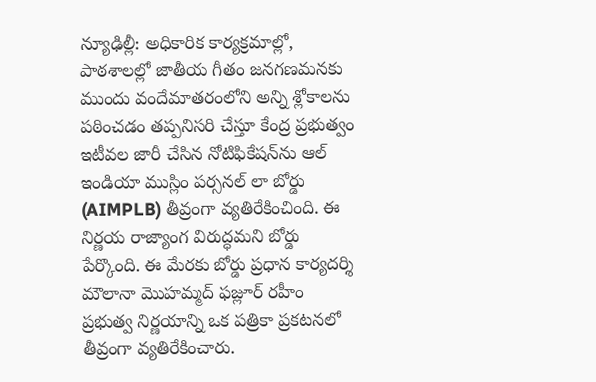న్యూఢిల్లీ: అధికారిక కార్యక్రమాల్లో, పాఠశాలల్లో జాతీయ గీతం జనగణమనకు ముందు వందేమాతరంలోని అన్ని శ్లోకాలను పఠించడం తప్పనిసరి చేస్తూ కేంద్ర ప్రభుత్వం ఇటీవల జారీ చేసిన నోటిఫికేషన్‌ను ఆల్ ఇండియా ముస్లిం పర్సనల్ లా బోర్డు (AIMPLB) తీవ్రంగా వ్యతిరేకించింది. ఈ నిర్ణయ రాజ్యాంగ విరుద్ధమని బోర్డు పేర్కొంది. ఈ మేరకు బోర్డు ప్రధాన కార్యదర్శి మౌలానా మొహమ్మద్ ఫజ్లూర్ రహీం ప్రభుత్వ నిర్ణయాన్ని ఒక పత్రికా ప్రకటనలో తీవ్రంగా వ్యతిరేకించారు.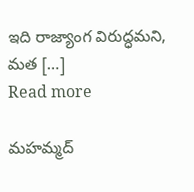ఇది రాజ్యాంగ విరుద్ధమని, మత […]
Read more

మహమ్మద్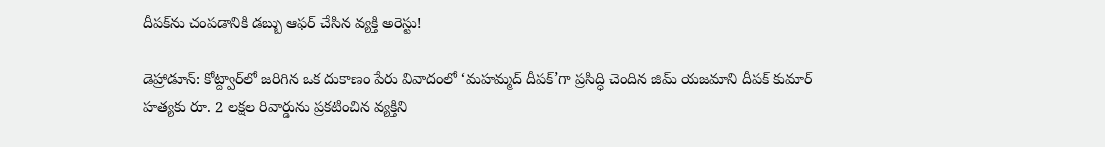దీపక్‌ను చంపడానికి డబ్బు ఆఫర్ చేసిన వ్యక్తి అరెస్టు!

డెహ్రాడూన్: కోట్ద్వార్‌లో జరిగిన ఒక దుకాణం పేరు వివాదంలో ‘మహమ్మద్ దీపక్’గా ప్రసిద్ధి చెందిన జిమ్ యజమాని దీపక్ కుమార్ హత్యకు రూ. 2 లక్షల రివార్డును ప్రకటించిన వ్యక్తిని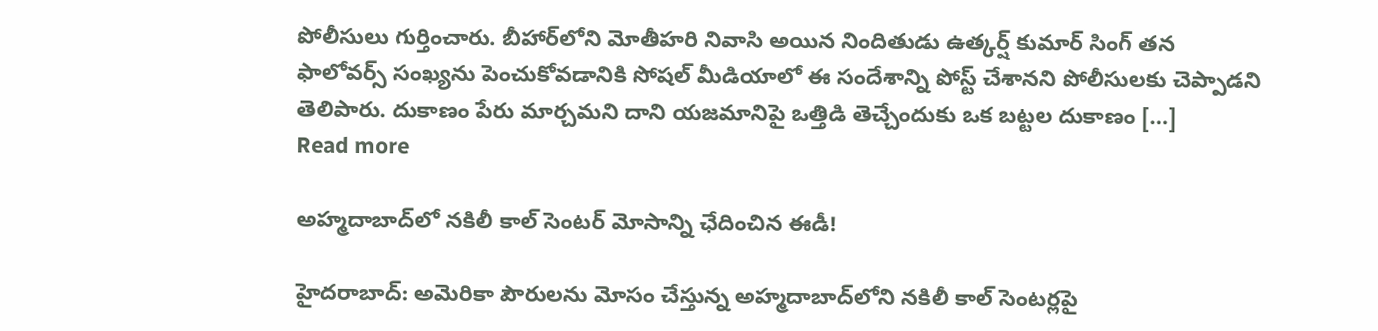పోలీసులు గుర్తించారు. బీహార్‌లోని మోతీహరి నివాసి అయిన నిందితుడు ఉత్కర్ష్ కుమార్ సింగ్ తన ఫాలోవర్స్‌ సంఖ్యను పెంచుకోవడానికి సోషల్ మీడియాలో ఈ సందేశాన్ని పోస్ట్ చేశానని పోలీసులకు చెప్పాడని తెలిపారు. దుకాణం పేరు మార్చమని దాని యజమానిపై ఒత్తిడి తెచ్చేందుకు ఒక బట్టల దుకాణం […]
Read more

అహ్మదాబాద్‌లో నకిలీ కాల్ సెంటర్‌ మోసాన్ని ఛేదించిన ఈడీ!

హైదరాబాద్: అమెరికా పౌరులను మోసం చేస్తున్న అహ్మదాబాద్‌లోని నకిలీ కాల్ సెంటర్లపై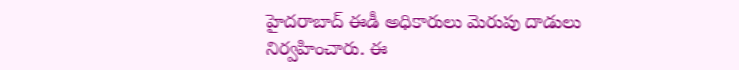హైదరాబాద్ ఈడీ అధికారులు మెరుపు దాడులు నిర్వహించారు. ఈ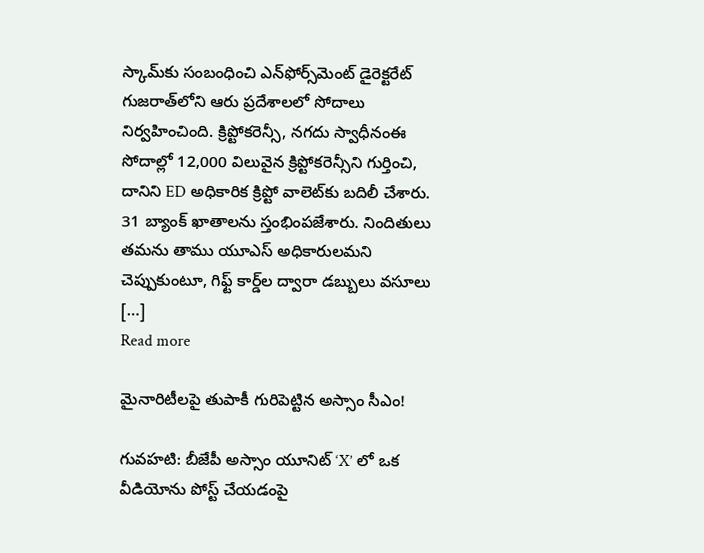స్కామ్‌కు సంబంధించి ఎన్‌ఫోర్స్‌మెంట్ డైరెక్టరేట్ గుజరాత్‌లోని ఆరు ప్రదేశాలలో సోదాలు నిర్వహించింది. క్రిప్టోకరెన్సీ, నగదు స్వాధీనంఈ సోదాల్లో 12,000 విలువైన క్రిప్టోకరెన్సీని గుర్తించి, దానిని ED అధికారిక క్రిప్టో వాలెట్‌కు బదిలీ చేశారు. 31 బ్యాంక్ ఖాతాలను స్తంభింపజేశారు. నిందితులు తమను తాము యూఎస్ అధికారులమని చెప్పుకుంటూ, గిఫ్ట్ కార్డ్‌ల ద్వారా డబ్బులు వసూలు […]
Read more

మైనారిటీలపై తుపాకీ గురిపెట్టిన అస్సాం సీఎం!

గువహటి: బీజేపీ అస్సాం యూనిట్‌ ‘X’ లో ఒక వీడియోను పోస్ట్ చేయడంపై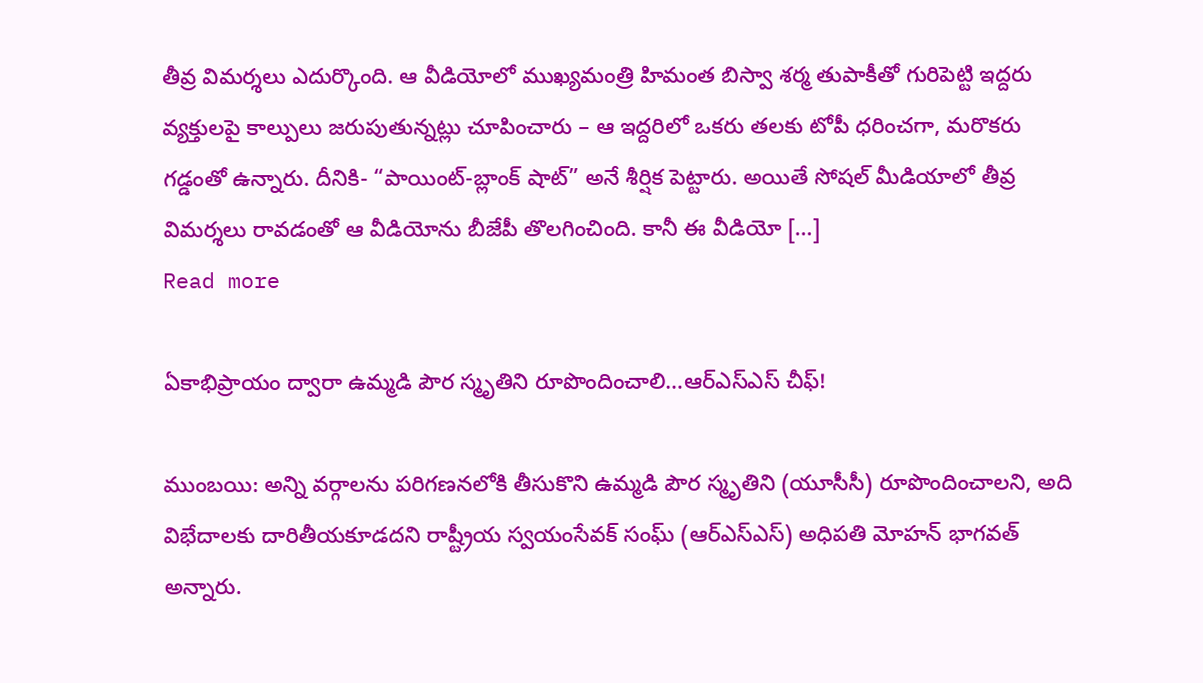తీవ్ర విమర్శలు ఎదుర్కొంది. ఆ వీడియోలో ముఖ్యమంత్రి హిమంత బిస్వా శర్మ తుపాకీతో గురిపెట్టి ఇద్దరు వ్యక్తులపై కాల్పులు జరుపుతున్నట్లు చూపించారు – ఆ ఇద్దరిలో ఒకరు తలకు టోపీ ధరించగా, మరొకరు గడ్డంతో ఉన్నారు. దీనికి- “పాయింట్-బ్లాంక్ షాట్” అనే శీర్షిక పెట్టారు. అయితే సోషల్ మీడియాలో తీవ్ర విమర్శలు రావడంతో ఆ వీడియోను బీజేపీ తొలగించింది. కానీ ఈ వీడియో […]
Read more

ఏకాభిప్రాయం ద్వారా ఉమ్మడి పౌర స్మృతిని రూపొందించాలి…ఆర్‌ఎస్‌ఎస్ చీఫ్!

ముంబయి: అన్ని వర్గాలను పరిగణనలోకి తీసుకొని ఉమ్మడి పౌర స్మృతిని (యూసీసీ) రూపొందించాలని, అది విభేదాలకు దారితీయకూడదని రాష్ట్రీయ స్వయంసేవక్ సంఘ్ (ఆర్‌ఎస్‌ఎస్) అధిపతి మోహన్ భాగవత్ అన్నారు.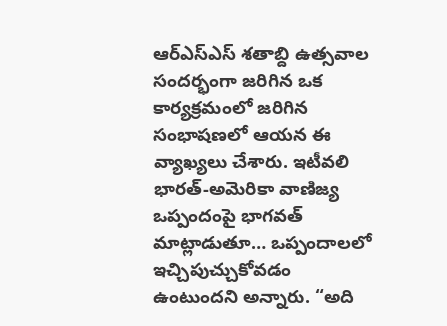ఆర్‌ఎస్‌ఎస్ శతాబ్ది ఉత్సవాల సందర్భంగా జరిగిన ఒక కార్యక్రమంలో జరిగిన సంభాషణలో ఆయన ఈ వ్యాఖ్యలు చేశారు. ఇటీవలి భారత్-అమెరికా వాణిజ్య ఒప్పందంపై భాగవత్ మాట్లాడుతూ… ఒప్పందాలలో ఇచ్చిపుచ్చుకోవడం ఉంటుందని అన్నారు. “అది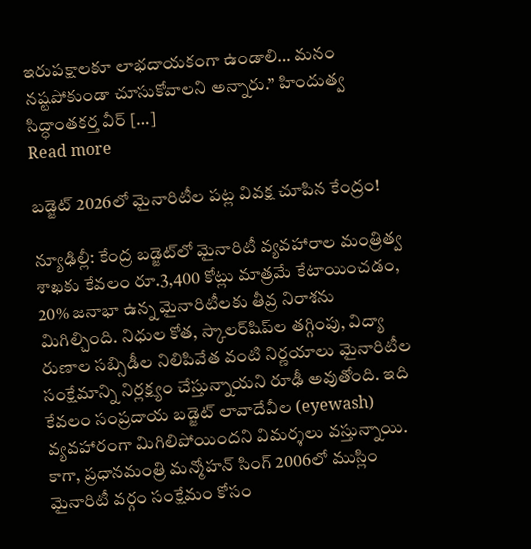ఇరుపక్షాలకూ లాభదాయకంగా ఉండాలి… మనం నష్టపోకుండా చూసుకోవాలని అన్నారు.” హిందుత్వ సిద్ధాంతకర్త వీర్ […]
Read more

బడ్జెట్ 2026లో మైనారిటీల పట్ల వివక్ష చూపిన కేంద్రం!

న్యూఢిల్లీ: కేంద్ర బడ్జెట్‌లో మైనారిటీ వ్యవహారాల మంత్రిత్వ శాఖకు కేవలం రూ.3,400 కోట్లు మాత్రమే కేటాయించడం, 20% జనాభా ఉన్న మైనారిటీలకు తీవ్ర నిరాశను మిగిల్చింది. నిధుల కోత, స్కాలర్‌షిప్‌ల తగ్గింపు, విద్యా రుణాల సబ్సిడీల నిలిపివేత వంటి నిర్ణయాలు మైనారిటీల సంక్షేమాన్ని నిర్లక్ష్యం చేస్తున్నాయని రూఢీ అవుతోంది. ఇది కేవలం సంప్రదాయ బడ్జెట్ లావాదేవీల (eyewash) వ్యవహారంగా మిగిలిపోయిందని విమర్శలు వస్తున్నాయి. కాగా, ప్రధానమంత్రి మన్మోహన్ సింగ్ 2006లో ముస్లిం మైనారిటీ వర్గం సంక్షేమం కోసం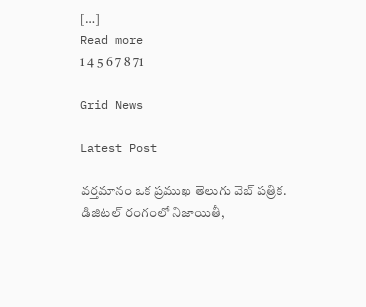[…]
Read more
1 4 5 6 7 8 71

Grid News

Latest Post

వర్తమానం ఒక ప్రముఖ తెలుగు వెబ్ పత్రిక. డిజిటల్ రంగంలో నిజాయితీ,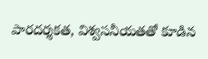పారదర్శకత, విశ్వసనీయతతో కూడిన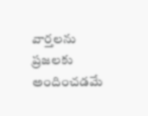వార్తలను ప్రజలకు అందించడమే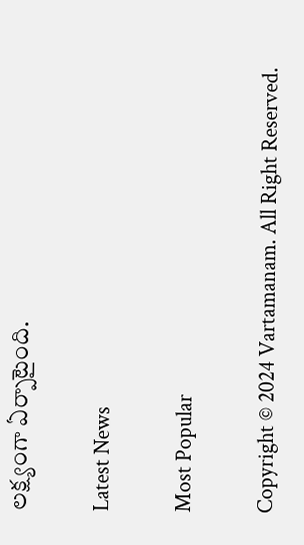లక్ష్యంగా ఏర్పాటైంది.

Latest News

Most Popular

Copyright © 2024 Vartamanam. All Right Reserved.